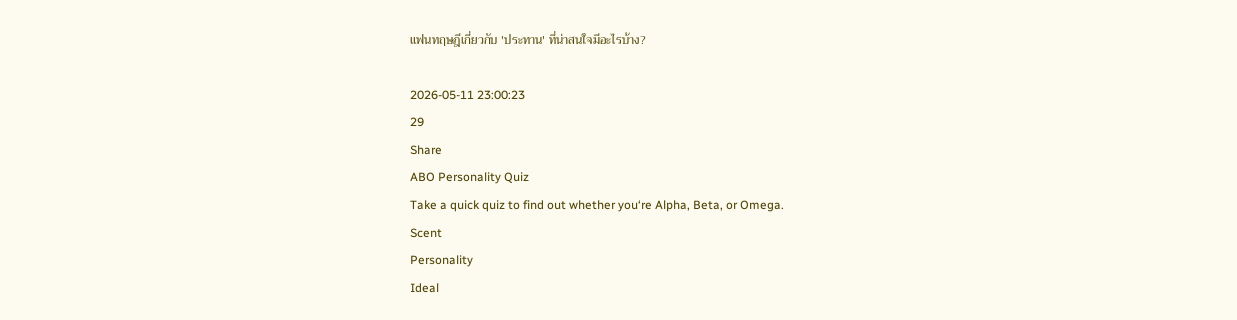แฟนทฤษฎีเกี่ยวกับ 'ประทาน' ที่น่าสนใจมีอะไรบ้าง?

2026-05-11 23:00:23
29
Share
ABO Personality Quiz
Take a quick quiz to find out whether you‘re Alpha, Beta, or Omega.
Scent
Personality
Ideal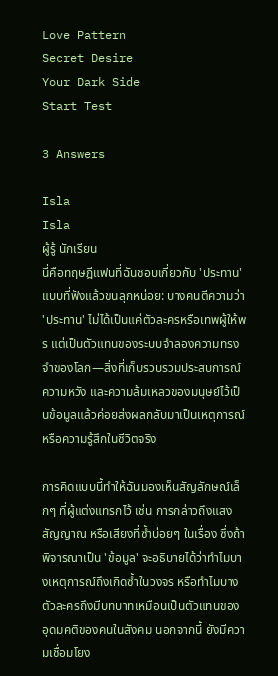Love Pattern
Secret Desire
Your Dark Side
Start Test

3 Answers

Isla
Isla
ผู้รู้ นักเรียน
นี่คือทฤษฎีแฟนที่ฉันชอบเกี่ยวกับ 'ประทาน' แบบที่ฟังแล้วขนลุกหน่อย: บางคนตีความว่า 'ประทาน' ไม่ได้เป็นแค่ตัวละครหรือเทพผู้ให้พร แต่เป็นตัวแทนของระบบจำลองความทรงจำของโลก—สิ่งที่เก็บรวบรวมประสบการณ์ ความหวัง และความล้มเหลวของมนุษย์ไว้เป็นข้อมูลแล้วค่อยส่งผลกลับมาเป็นเหตุการณ์หรือความรู้สึกในชีวิตจริง

การคิดแบบนี้ทำให้ฉันมองเห็นสัญลักษณ์เล็กๆ ที่ผู้แต่งแทรกไว้ เช่น การกล่าวถึงแสง สัญญาณ หรือเสียงที่ซ้ำบ่อยๆ ในเรื่อง ซึ่งถ้าพิจารณาเป็น 'ข้อมูล' จะอธิบายได้ว่าทำไมบางเหตุการณ์ถึงเกิดซ้ำในวงจร หรือทำไมบางตัวละครถึงมีบทบาทเหมือนเป็นตัวแทนของอุดมคติของคนในสังคม นอกจากนี้ ยังมีความเชื่อมโยง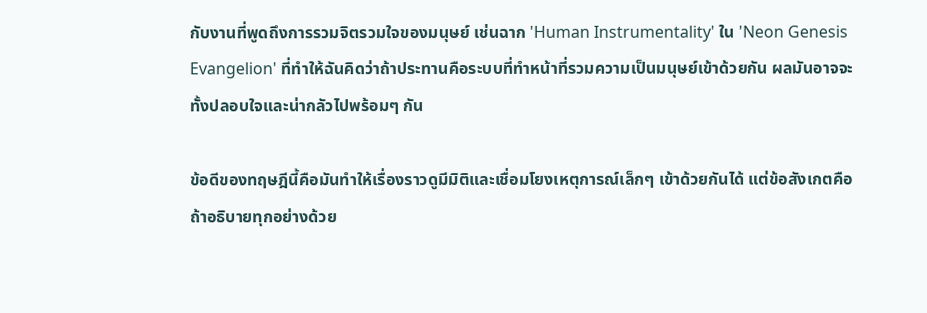กับงานที่พูดถึงการรวมจิตรวมใจของมนุษย์ เช่นฉาก 'Human Instrumentality' ใน 'Neon Genesis Evangelion' ที่ทำให้ฉันคิดว่าถ้าประทานคือระบบที่ทำหน้าที่รวมความเป็นมนุษย์เข้าด้วยกัน ผลมันอาจจะทั้งปลอบใจและน่ากลัวไปพร้อมๆ กัน

ข้อดีของทฤษฎีนี้คือมันทำให้เรื่องราวดูมีมิติและเชื่อมโยงเหตุการณ์เล็กๆ เข้าด้วยกันได้ แต่ข้อสังเกตคือถ้าอธิบายทุกอย่างด้วย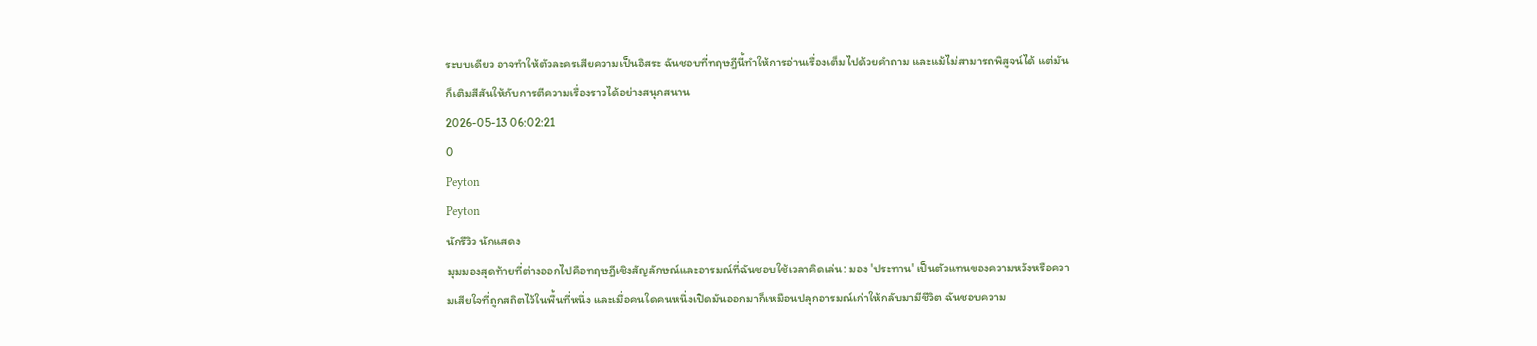ระบบเดียว อาจทำให้ตัวละครเสียความเป็นอิสระ ฉันชอบที่ทฤษฎีนี้ทำให้การอ่านเรื่องเต็มไปด้วยคำถาม และแม้ไม่สามารถพิสูจน์ได้ แต่มันก็เติมสีสันให้กับการตีความเรื่องราวได้อย่างสนุกสนาน
2026-05-13 06:02:21
0
Peyton
Peyton
นักรีวิว นักแสดง
มุมมองสุดท้ายที่ต่างออกไปคือทฤษฎีเชิงสัญลักษณ์และอารมณ์ที่ฉันชอบใช้เวลาคิดเล่น: มอง 'ประทาน' เป็นตัวแทนของความหวังหรือความเสียใจที่ถูกสถิตไว้ในพื้นที่หนึ่ง และเมื่อคนใดคนหนึ่งเปิดมันออกมาก็เหมือนปลุกอารมณ์เก่าให้กลับมามีชีวิต ฉันชอบความ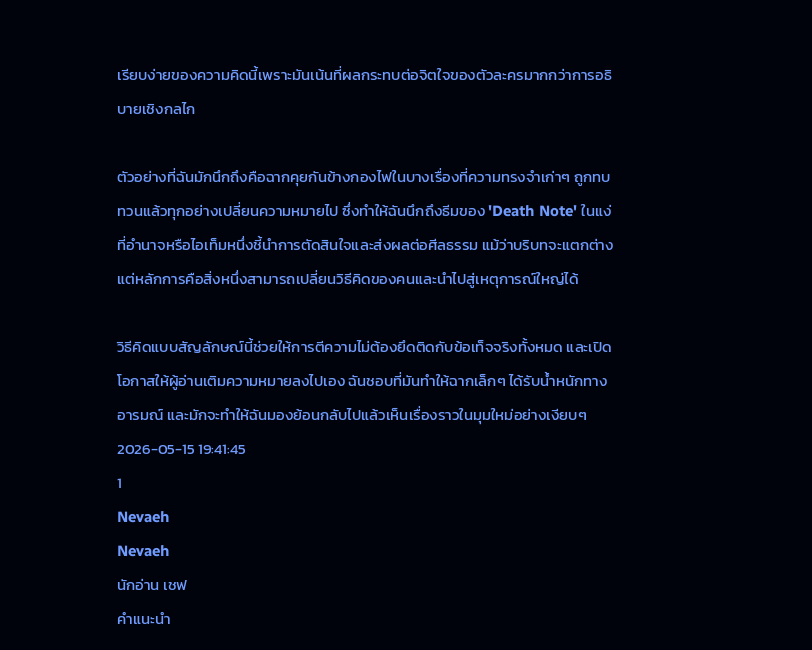เรียบง่ายของความคิดนี้เพราะมันเน้นที่ผลกระทบต่อจิตใจของตัวละครมากกว่าการอธิบายเชิงกลไก

ตัวอย่างที่ฉันมักนึกถึงคือฉากคุยกันข้างกองไฟในบางเรื่องที่ความทรงจำเก่าๆ ถูกทบทวนแล้วทุกอย่างเปลี่ยนความหมายไป ซึ่งทำให้ฉันนึกถึงธีมของ 'Death Note' ในแง่ที่อำนาจหรือไอเท็มหนึ่งชี้นำการตัดสินใจและส่งผลต่อศีลธรรม แม้ว่าบริบทจะแตกต่าง แต่หลักการคือสิ่งหนึ่งสามารถเปลี่ยนวิธีคิดของคนและนำไปสู่เหตุการณ์ใหญ่ได้

วิธีคิดแบบสัญลักษณ์นี้ช่วยให้การตีความไม่ต้องยึดติดกับข้อเท็จจริงทั้งหมด และเปิดโอกาสให้ผู้อ่านเติมความหมายลงไปเอง ฉันชอบที่มันทำให้ฉากเล็กๆ ได้รับน้ำหนักทางอารมณ์ และมักจะทำให้ฉันมองย้อนกลับไปแล้วเห็นเรื่องราวในมุมใหม่อย่างเงียบๆ
2026-05-15 19:41:45
1
Nevaeh
Nevaeh
นักอ่าน เชฟ
คำแนะนำ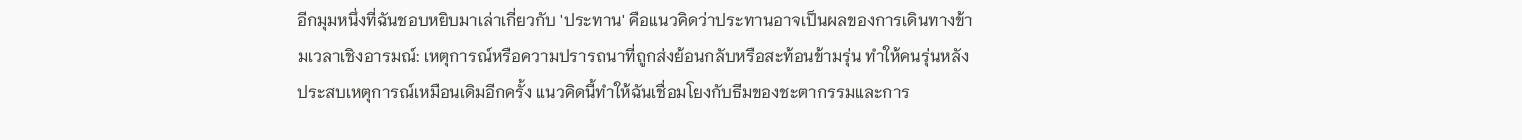อีกมุมหนึ่งที่ฉันชอบหยิบมาเล่าเกี่ยวกับ 'ประทาน' คือแนวคิดว่าประทานอาจเป็นผลของการเดินทางข้ามเวลาเชิงอารมณ์: เหตุการณ์หรือความปรารถนาที่ถูกส่งย้อนกลับหรือสะท้อนข้ามรุ่น ทำให้คนรุ่นหลังประสบเหตุการณ์เหมือนเดิมอีกครั้ง แนวคิดนี้ทำให้ฉันเชื่อมโยงกับธีมของชะตากรรมและการ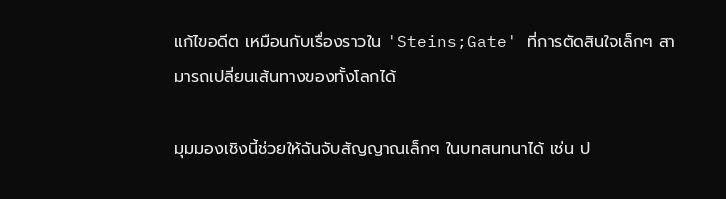แก้ไขอดีต เหมือนกับเรื่องราวใน 'Steins;Gate' ที่การตัดสินใจเล็กๆ สามารถเปลี่ยนเส้นทางของทั้งโลกได้

มุมมองเชิงนี้ช่วยให้ฉันจับสัญญาณเล็กๆ ในบทสนทนาได้ เช่น ป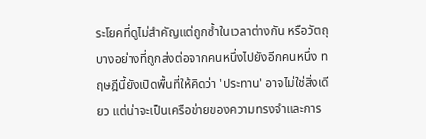ระโยคที่ดูไม่สำคัญแต่ถูกซ้ำในเวลาต่างกัน หรือวัตถุบางอย่างที่ถูกส่งต่อจากคนหนึ่งไปยังอีกคนหนึ่ง ทฤษฎีนี้ยังเปิดพื้นที่ให้คิดว่า 'ประทาน' อาจไม่ใช่สิ่งเดียว แต่น่าจะเป็นเครือข่ายของความทรงจำและการ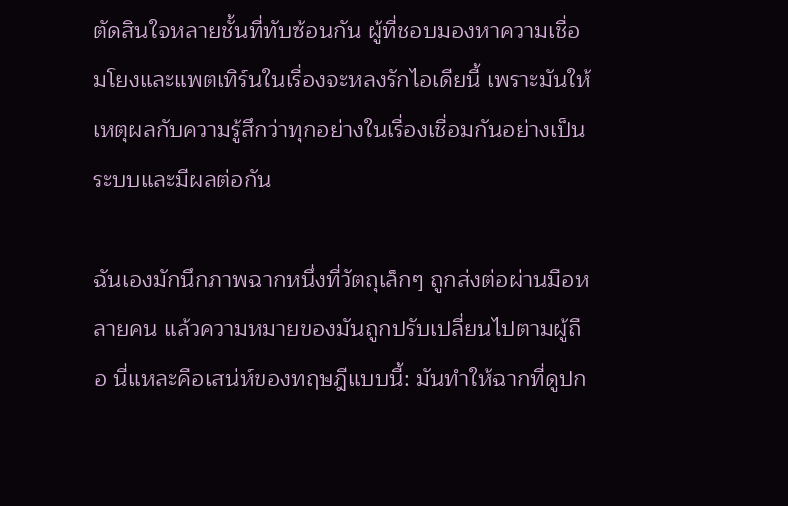ตัดสินใจหลายชั้นที่ทับซ้อนกัน ผู้ที่ชอบมองหาความเชื่อมโยงและแพตเทิร์นในเรื่องจะหลงรักไอเดียนี้ เพราะมันให้เหตุผลกับความรู้สึกว่าทุกอย่างในเรื่องเชื่อมกันอย่างเป็นระบบและมีผลต่อกัน

ฉันเองมักนึกภาพฉากหนึ่งที่วัตถุเล็กๆ ถูกส่งต่อผ่านมือหลายคน แล้วความหมายของมันถูกปรับเปลี่ยนไปตามผู้ถือ นี่แหละคือเสน่ห์ของทฤษฎีแบบนี้: มันทำให้ฉากที่ดูปก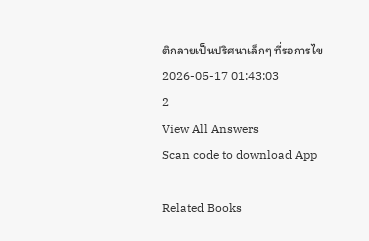ติกลายเป็นปริศนาเล็กๆ ที่รอการไข
2026-05-17 01:43:03
2
View All Answers
Scan code to download App

Related Books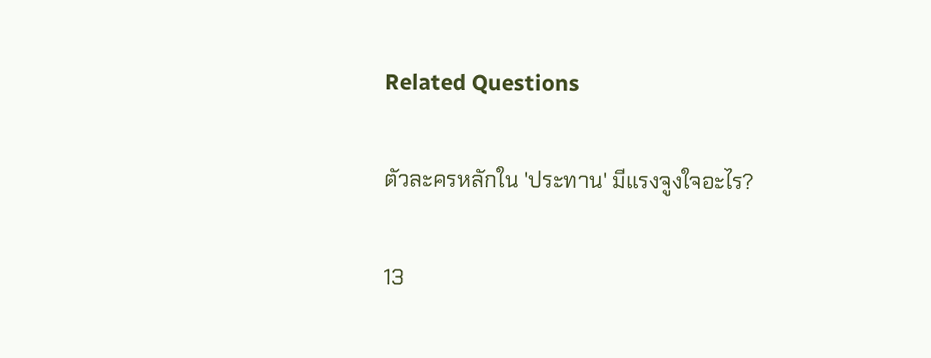Related Questions

ตัวละครหลักใน 'ประทาน' มีแรงจูงใจอะไร?

13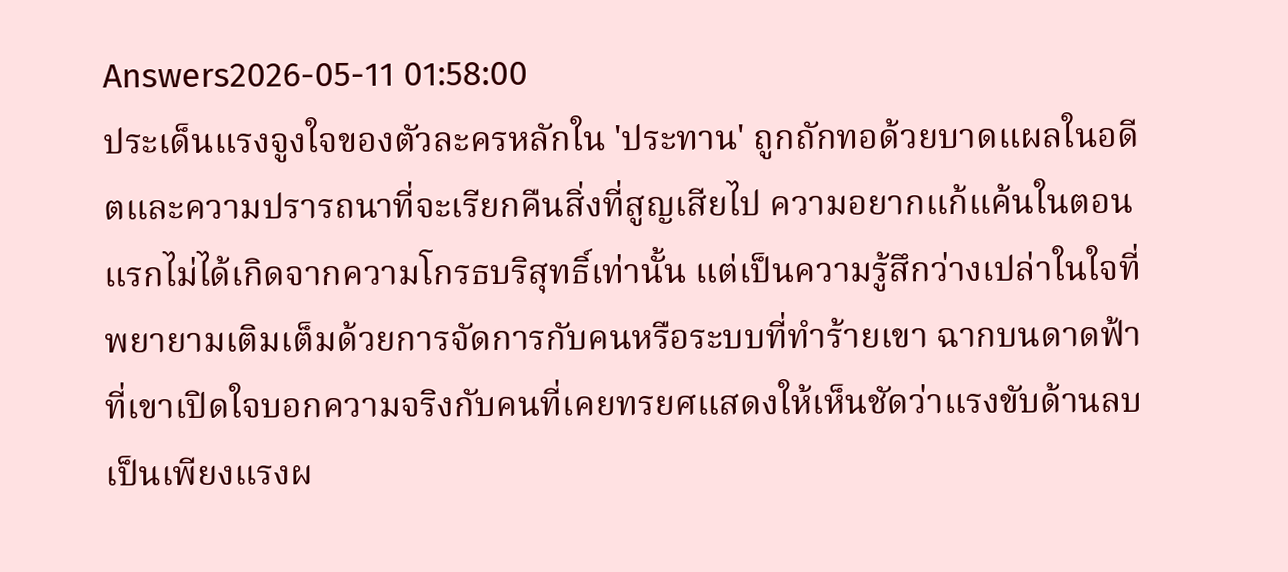Answers2026-05-11 01:58:00
ประเด็นแรงจูงใจของตัวละครหลักใน 'ประทาน' ถูกถักทอด้วยบาดแผลในอดีตและความปรารถนาที่จะเรียกคืนสิ่งที่สูญเสียไป ความอยากแก้แค้นในตอนแรกไม่ได้เกิดจากความโกรธบริสุทธิ์เท่านั้น แต่เป็นความรู้สึกว่างเปล่าในใจที่พยายามเติมเต็มด้วยการจัดการกับคนหรือระบบที่ทำร้ายเขา ฉากบนดาดฟ้าที่เขาเปิดใจบอกความจริงกับคนที่เคยทรยศแสดงให้เห็นชัดว่าแรงขับด้านลบเป็นเพียงแรงผ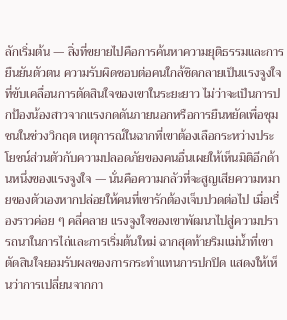ลักเริ่มต้น — สิ่งที่ขยายไปคือการค้นหาความยุติธรรมและการยืนยันตัวตน ความรับผิดชอบต่อคนใกล้ชิดกลายเป็นแรงจูงใจที่ขับเคลื่อนการตัดสินใจของเขาในระยะยาว ไม่ว่าจะเป็นการปกป้องน้องสาวจากแรงกดดันภายนอกหรือการยืนหยัดเพื่อชุมชนในช่วงวิกฤต เหตุการณ์ในฉากที่เขาต้องเลือกระหว่างประโยชน์ส่วนตัวกับความปลอดภัยของคนอื่นเผยให้เห็นมิติอีกด้านหนึ่งของแรงจูงใจ — นั่นคือความกลัวที่จะสูญเสียความหมายของตัวเองหากปล่อยให้คนที่เขารักต้องเจ็บปวดต่อไป เมื่อเรื่องราวค่อย ๆ คลี่คลาย แรงจูงใจของเขาพัฒนาไปสู่ความปรารถนาในการไถ่และการเริ่มต้นใหม่ ฉากสุดท้ายริมแม่น้ำที่เขาตัดสินใจยอมรับผลของการกระทำแทนการปกปิด แสดงให้เห็นว่าการเปลี่ยนจากกา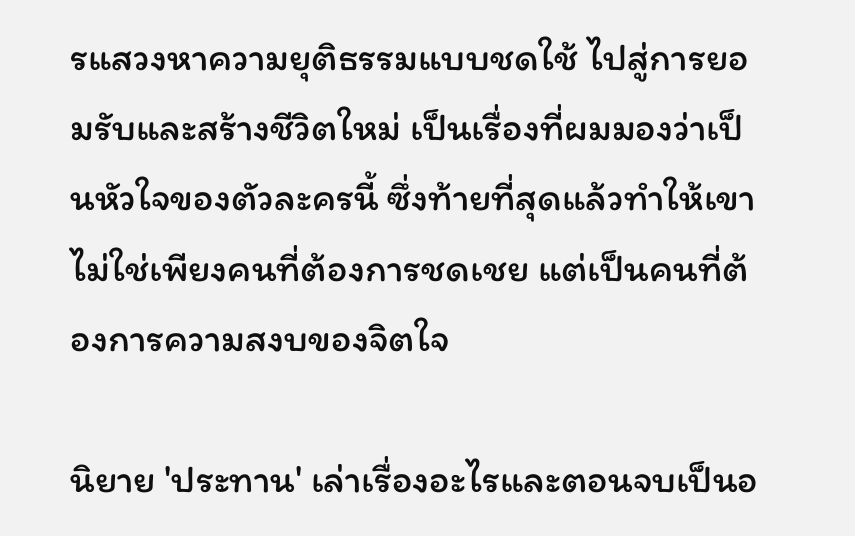รแสวงหาความยุติธรรมแบบชดใช้ ไปสู่การยอมรับและสร้างชีวิตใหม่ เป็นเรื่องที่ผมมองว่าเป็นหัวใจของตัวละครนี้ ซึ่งท้ายที่สุดแล้วทำให้เขาไม่ใช่เพียงคนที่ต้องการชดเชย แต่เป็นคนที่ต้องการความสงบของจิตใจ

นิยาย 'ประทาน' เล่าเรื่องอะไรและตอนจบเป็นอ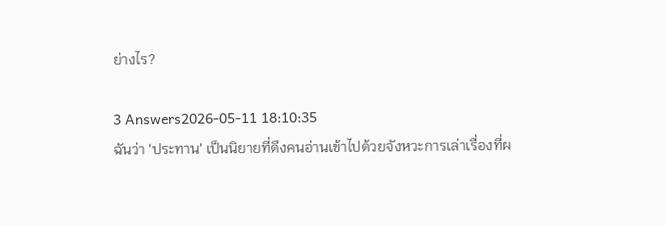ย่างไร?

3 Answers2026-05-11 18:10:35
ฉันว่า 'ประทาน' เป็นนิยายที่ดึงคนอ่านเข้าไปด้วยจังหวะการเล่าเรื่องที่ผ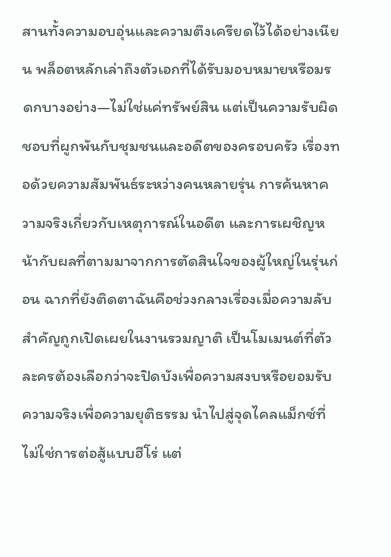สานทั้งความอบอุ่นและความตึงเครียดไว้ได้อย่างเนียน พล็อตหลักเล่าถึงตัวเอกที่ได้รับมอบหมายหรือมรดกบางอย่าง—ไม่ใช่แค่ทรัพย์สิน แต่เป็นความรับผิดชอบที่ผูกพันกับชุมชนและอดีตของครอบครัว เรื่องทอด้วยความสัมพันธ์ระหว่างคนหลายรุ่น การค้นหาความจริงเกี่ยวกับเหตุการณ์ในอดีต และการเผชิญหน้ากับผลที่ตามมาจากการตัดสินใจของผู้ใหญ่ในรุ่นก่อน ฉากที่ยังติดตาฉันคือช่วงกลางเรื่องเมื่อความลับสำคัญถูกเปิดเผยในงานรวมญาติ เป็นโมเมนต์ที่ตัวละครต้องเลือกว่าจะปิดบังเพื่อความสงบหรือยอมรับความจริงเพื่อความยุติธรรม นำไปสู่จุดไคลแม็กซ์ที่ไม่ใช่การต่อสู้แบบฮีโร่ แต่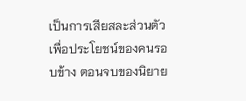เป็นการเสียสละส่วนตัวเพื่อประโยชน์ของคนรอบข้าง ตอนจบของนิยาย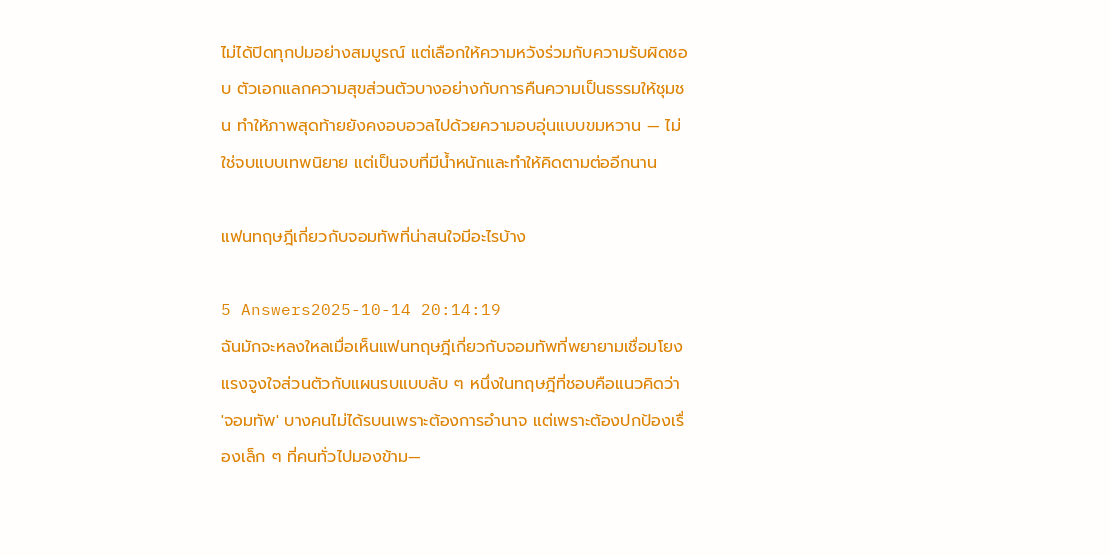ไม่ได้ปิดทุกปมอย่างสมบูรณ์ แต่เลือกให้ความหวังร่วมกับความรับผิดชอบ ตัวเอกแลกความสุขส่วนตัวบางอย่างกับการคืนความเป็นธรรมให้ชุมชน ทำให้ภาพสุดท้ายยังคงอบอวลไปด้วยความอบอุ่นแบบขมหวาน — ไม่ใช่จบแบบเทพนิยาย แต่เป็นจบที่มีน้ำหนักและทำให้คิดตามต่ออีกนาน

แฟนทฤษฎีเกี่ยวกับจอมทัพที่น่าสนใจมีอะไรบ้าง

5 Answers2025-10-14 20:14:19
ฉันมักจะหลงใหลเมื่อเห็นแฟนทฤษฎีเกี่ยวกับจอมทัพที่พยายามเชื่อมโยงแรงจูงใจส่วนตัวกับแผนรบแบบลับ ๆ หนึ่งในทฤษฎีที่ชอบคือแนวคิดว่า 'จอมทัพ' บางคนไม่ได้รบนเพราะต้องการอำนาจ แต่เพราะต้องปกป้องเรื่องเล็ก ๆ ที่คนทั่วไปมองข้าม—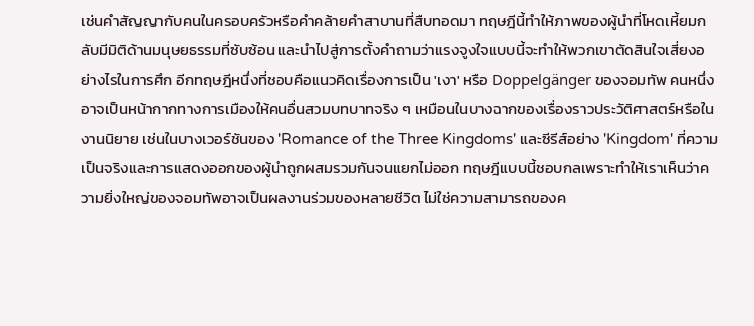เช่นคำสัญญากับคนในครอบครัวหรือคำคล้ายคำสาบานที่สืบทอดมา ทฤษฎีนี้ทำให้ภาพของผู้นำที่โหดเหี้ยมกลับมีมิติด้านมนุษยธรรมที่ซับซ้อน และนำไปสู่การตั้งคำถามว่าแรงจูงใจแบบนี้จะทำให้พวกเขาตัดสินใจเสี่ยงอย่างไรในการศึก อีกทฤษฎีหนึ่งที่ชอบคือแนวคิดเรื่องการเป็น 'เงา' หรือ Doppelgänger ของจอมทัพ คนหนึ่งอาจเป็นหน้ากากทางการเมืองให้คนอื่นสวมบทบาทจริง ๆ เหมือนในบางฉากของเรื่องราวประวัติศาสตร์หรือในงานนิยาย เช่นในบางเวอร์ชันของ 'Romance of the Three Kingdoms' และซีรีส์อย่าง 'Kingdom' ที่ความเป็นจริงและการแสดงออกของผู้นำถูกผสมรวมกันจนแยกไม่ออก ทฤษฎีแบบนี้ชอบกลเพราะทำให้เราเห็นว่าความยิ่งใหญ่ของจอมทัพอาจเป็นผลงานร่วมของหลายชีวิต ไม่ใช่ความสามารถของค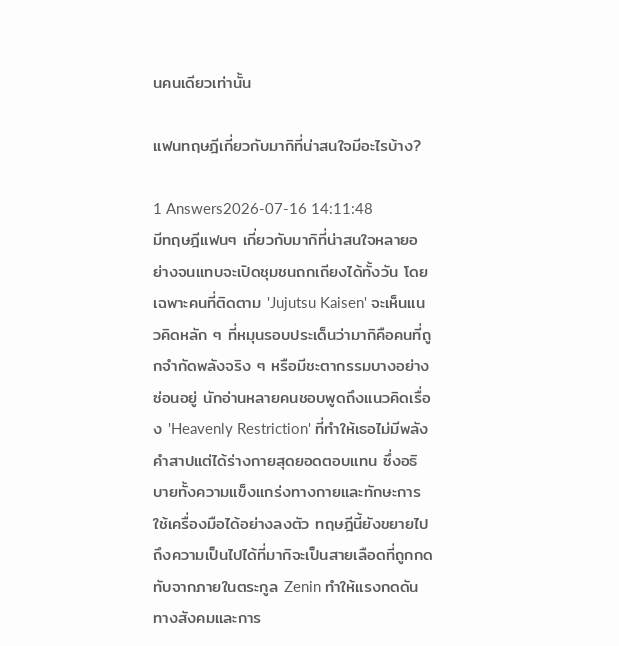นคนเดียวเท่านั้น

แฟนทฤษฎีเกี่ยวกับมากิที่น่าสนใจมีอะไรบ้าง?

1 Answers2026-07-16 14:11:48
มีทฤษฎีแฟนๆ เกี่ยวกับมากิที่น่าสนใจหลายอย่างจนแทบจะเปิดชุมชนถกเถียงได้ทั้งวัน โดยเฉพาะคนที่ติดตาม 'Jujutsu Kaisen' จะเห็นแนวคิดหลัก ๆ ที่หมุนรอบประเด็นว่ามากิคือคนที่ถูกจำกัดพลังจริง ๆ หรือมีชะตากรรมบางอย่างซ่อนอยู่ นักอ่านหลายคนชอบพูดถึงแนวคิดเรื่อง 'Heavenly Restriction' ที่ทำให้เธอไม่มีพลังคำสาปแต่ได้ร่างกายสุดยอดตอบแทน ซึ่งอธิบายทั้งความแข็งแกร่งทางกายและทักษะการใช้เครื่องมือได้อย่างลงตัว ทฤษฎีนี้ยังขยายไปถึงความเป็นไปได้ที่มากิจะเป็นสายเลือดที่ถูกกดทับจากภายในตระกูล Zenin ทำให้แรงกดดันทางสังคมและการ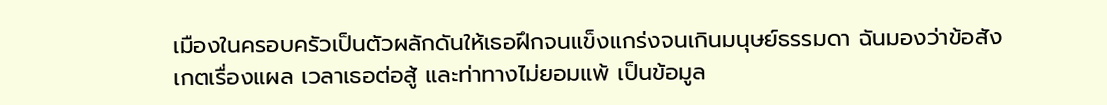เมืองในครอบครัวเป็นตัวผลักดันให้เธอฝึกจนแข็งแกร่งจนเกินมนุษย์ธรรมดา ฉันมองว่าข้อสังเกตเรื่องแผล เวลาเธอต่อสู้ และท่าทางไม่ยอมแพ้ เป็นข้อมูล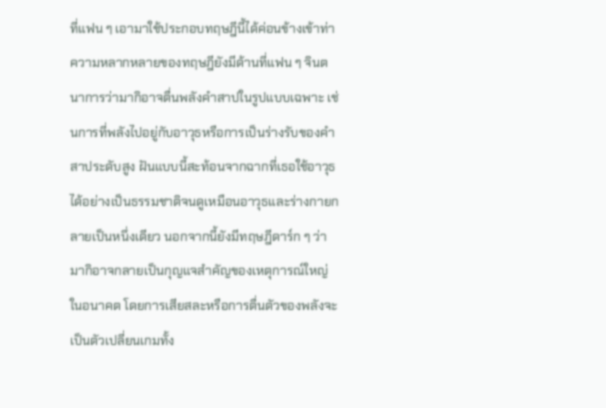ที่แฟน ๆ เอามาใช้ประกอบทฤษฎีนี้ได้ค่อนข้างเข้าท่า ความหลากหลายของทฤษฎียังมีด้านที่แฟน ๆ จินตนาการว่ามากิอาจตื่นพลังคำสาปในรูปแบบเฉพาะ เช่นการที่พลังไปอยู่กับอาวุธหรือการเป็นร่างรับของคำสาประดับสูง ฝันแบบนี้สะท้อนจากฉากที่เธอใช้อาวุธได้อย่างเป็นธรรมชาติจนดูเหมือนอาวุธและร่างกายกลายเป็นหนึ่งเดียว นอกจากนี้ยังมีทฤษฎีดาร์ก ๆ ว่ามากิอาจกลายเป็นกุญแจสำคัญของเหตุการณ์ใหญ่ในอนาคต โดยการเสียสละหรือการตื่นตัวของพลังจะเป็นตัวเปลี่ยนเกมทั้ง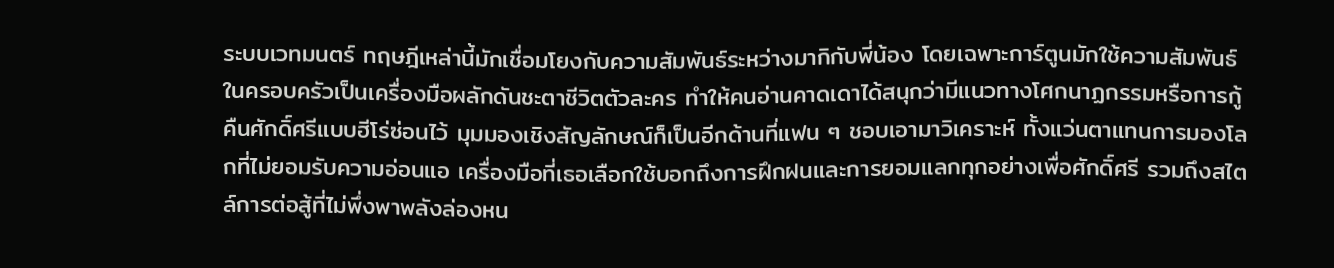ระบบเวทมนตร์ ทฤษฎีเหล่านี้มักเชื่อมโยงกับความสัมพันธ์ระหว่างมากิกับพี่น้อง โดยเฉพาะการ์ตูนมักใช้ความสัมพันธ์ในครอบครัวเป็นเครื่องมือผลักดันชะตาชีวิตตัวละคร ทำให้คนอ่านคาดเดาได้สนุกว่ามีแนวทางโศกนาฏกรรมหรือการกู้คืนศักดิ์ศรีแบบฮีโร่ซ่อนไว้ มุมมองเชิงสัญลักษณ์ก็เป็นอีกด้านที่แฟน ๆ ชอบเอามาวิเคราะห์ ทั้งแว่นตาแทนการมองโลกที่ไม่ยอมรับความอ่อนแอ เครื่องมือที่เธอเลือกใช้บอกถึงการฝึกฝนและการยอมแลกทุกอย่างเพื่อศักดิ์ศรี รวมถึงสไตล์การต่อสู้ที่ไม่พึ่งพาพลังล่องหน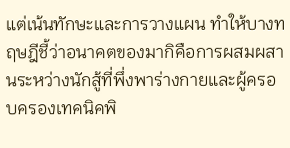แต่เน้นทักษะและการวางแผน ทำให้บางทฤษฎีชี้ว่าอนาคตของมากิคือการผสมผสานระหว่างนักสู้ที่พึ่งพาร่างกายและผู้ครอบครองเทคนิคพิ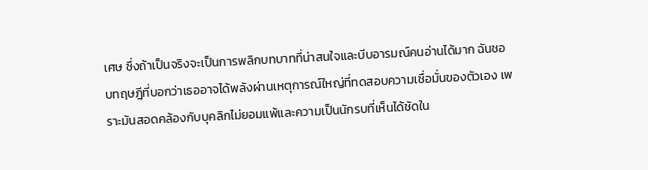เศษ ซึ่งถ้าเป็นจริงจะเป็นการพลิกบทบาทที่น่าสนใจและบีบอารมณ์คนอ่านได้มาก ฉันชอบทฤษฎีที่บอกว่าเธออาจได้พลังผ่านเหตุการณ์ใหญ่ที่ทดสอบความเชื่อมั่นของตัวเอง เพราะมันสอดคล้องกับบุคลิกไม่ยอมแพ้และความเป็นนักรบที่เห็นได้ชัดใน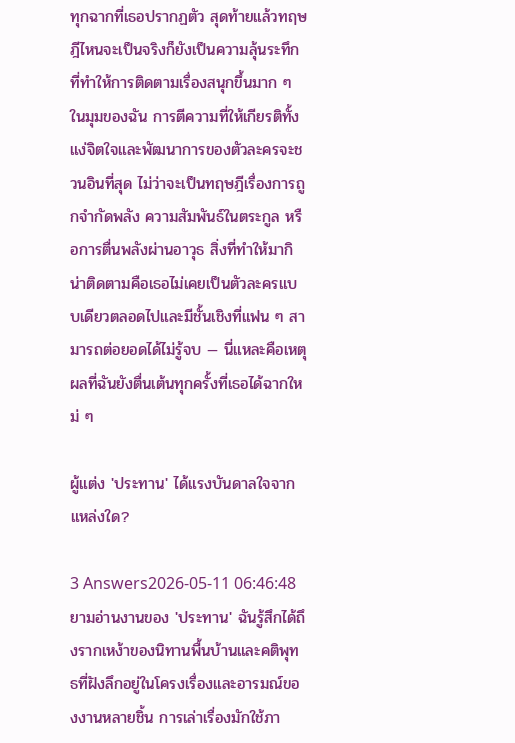ทุกฉากที่เธอปรากฏตัว สุดท้ายแล้วทฤษฎีไหนจะเป็นจริงก็ยังเป็นความลุ้นระทึกที่ทำให้การติดตามเรื่องสนุกขึ้นมาก ๆ ในมุมของฉัน การตีความที่ให้เกียรติทั้งแง่จิตใจและพัฒนาการของตัวละครจะชวนอินที่สุด ไม่ว่าจะเป็นทฤษฎีเรื่องการถูกจำกัดพลัง ความสัมพันธ์ในตระกูล หรือการตื่นพลังผ่านอาวุธ สิ่งที่ทำให้มากิน่าติดตามคือเธอไม่เคยเป็นตัวละครแบบเดียวตลอดไปและมีชั้นเชิงที่แฟน ๆ สามารถต่อยอดได้ไม่รู้จบ — นี่แหละคือเหตุผลที่ฉันยังตื่นเต้นทุกครั้งที่เธอได้ฉากใหม่ ๆ

ผู้แต่ง 'ประทาน' ได้แรงบันดาลใจจากแหล่งใด?

3 Answers2026-05-11 06:46:48
ยามอ่านงานของ 'ประทาน' ฉันรู้สึกได้ถึงรากเหง้าของนิทานพื้นบ้านและคติพุทธที่ฝังลึกอยู่ในโครงเรื่องและอารมณ์ของงานหลายชิ้น การเล่าเรื่องมักใช้ภา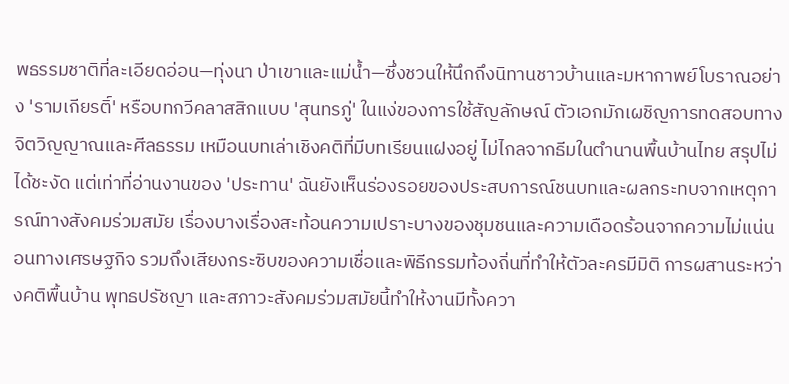พธรรมชาติที่ละเอียดอ่อน—ทุ่งนา ป่าเขาและแม่น้ำ—ซึ่งชวนให้นึกถึงนิทานชาวบ้านและมหากาพย์โบราณอย่าง 'รามเกียรติ์' หรือบทกวีคลาสสิกแบบ 'สุนทรภู่' ในแง่ของการใช้สัญลักษณ์ ตัวเอกมักเผชิญการทดสอบทางจิตวิญญาณและศีลธรรม เหมือนบทเล่าเชิงคติที่มีบทเรียนแฝงอยู่ ไม่ไกลจากธีมในตำนานพื้นบ้านไทย สรุปไม่ได้ชะงัด แต่เท่าที่อ่านงานของ 'ประทาน' ฉันยังเห็นร่องรอยของประสบการณ์ชนบทและผลกระทบจากเหตุการณ์ทางสังคมร่วมสมัย เรื่องบางเรื่องสะท้อนความเปราะบางของชุมชนและความเดือดร้อนจากความไม่แน่นอนทางเศรษฐกิจ รวมถึงเสียงกระซิบของความเชื่อและพิธีกรรมท้องถิ่นที่ทำให้ตัวละครมีมิติ การผสานระหว่างคติพื้นบ้าน พุทธปรัชญา และสภาวะสังคมร่วมสมัยนี้ทำให้งานมีทั้งควา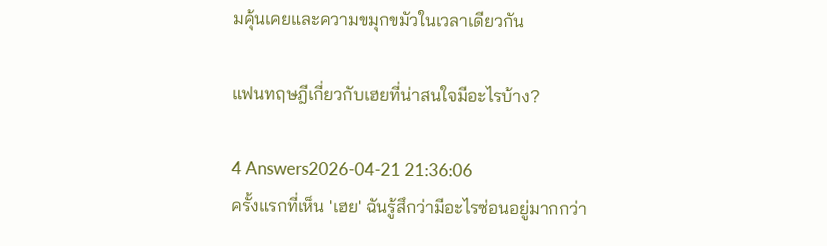มคุ้นเคยและความขมุกขมัวในเวลาเดียวกัน

แฟนทฤษฎีเกี่ยวกับเฮยที่น่าสนใจมีอะไรบ้าง?

4 Answers2026-04-21 21:36:06
ครั้งแรกที่เห็น 'เฮย' ฉันรู้สึกว่ามีอะไรซ่อนอยู่มากกว่า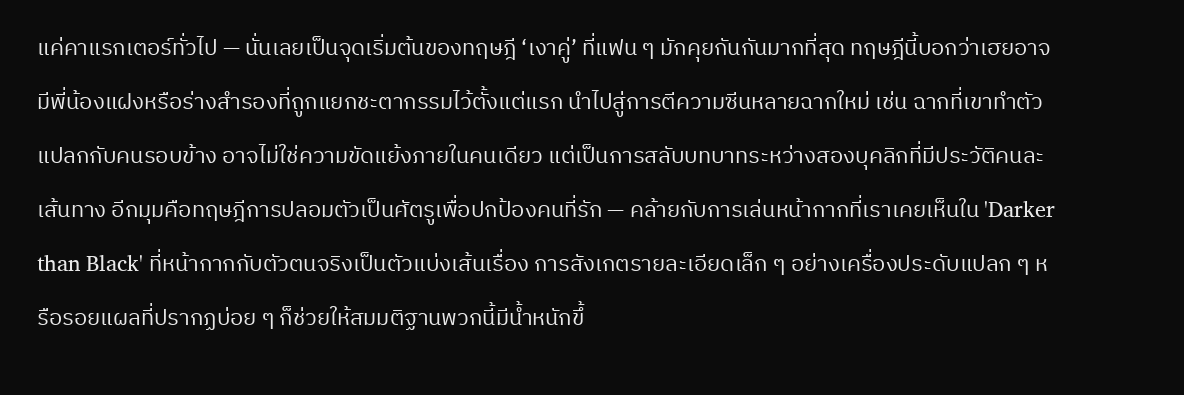แค่คาแรกเตอร์ทั่วไป — นั่นเลยเป็นจุดเริ่มต้นของทฤษฎี ‘เงาคู่’ ที่แฟน ๆ มักคุยกันกันมากที่สุด ทฤษฎีนี้บอกว่าเฮยอาจมีพี่น้องแฝงหรือร่างสำรองที่ถูกแยกชะตากรรมไว้ตั้งแต่แรก นำไปสู่การตีความซีนหลายฉากใหม่ เช่น ฉากที่เขาทำตัวแปลกกับคนรอบข้าง อาจไม่ใช่ความขัดแย้งภายในคนเดียว แต่เป็นการสลับบทบาทระหว่างสองบุคลิกที่มีประวัติคนละเส้นทาง อีกมุมคือทฤษฎีการปลอมตัวเป็นศัตรูเพื่อปกป้องคนที่รัก — คล้ายกับการเล่นหน้ากากที่เราเคยเห็นใน 'Darker than Black' ที่หน้ากากกับตัวตนจริงเป็นตัวแบ่งเส้นเรื่อง การสังเกตรายละเอียดเล็ก ๆ อย่างเครื่องประดับแปลก ๆ หรือรอยแผลที่ปรากฏบ่อย ๆ ก็ช่วยให้สมมติฐานพวกนี้มีน้ำหนักขึ้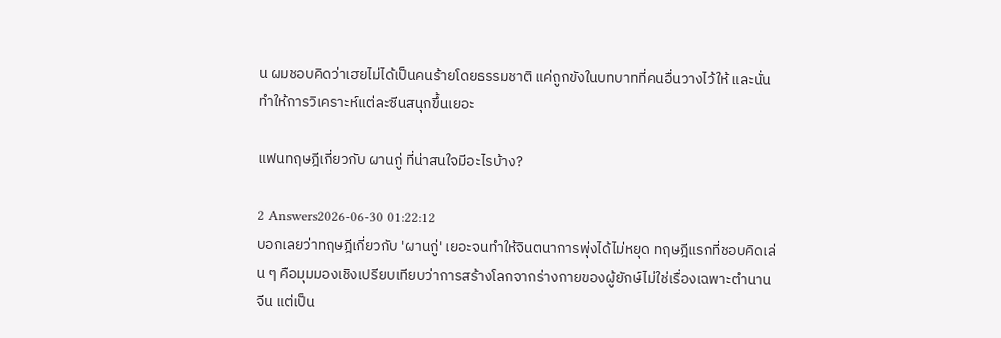น ผมชอบคิดว่าเฮยไม่ได้เป็นคนร้ายโดยธรรมชาติ แค่ถูกขังในบทบาทที่คนอื่นวางไว้ให้ และนั่นทำให้การวิเคราะห์แต่ละซีนสนุกขึ้นเยอะ

แฟนทฤษฎีเกี่ยวกับ ผานกู่ ที่น่าสนใจมีอะไรบ้าง?

2 Answers2026-06-30 01:22:12
บอกเลยว่าทฤษฎีเกี่ยวกับ 'ผานกู่' เยอะจนทำให้จินตนาการพุ่งได้ไม่หยุด ทฤษฎีแรกที่ชอบคิดเล่น ๆ คือมุมมองเชิงเปรียบเทียบว่าการสร้างโลกจากร่างกายของผู้ยักษ์ไม่ใช่เรื่องเฉพาะตำนานจีน แต่เป็น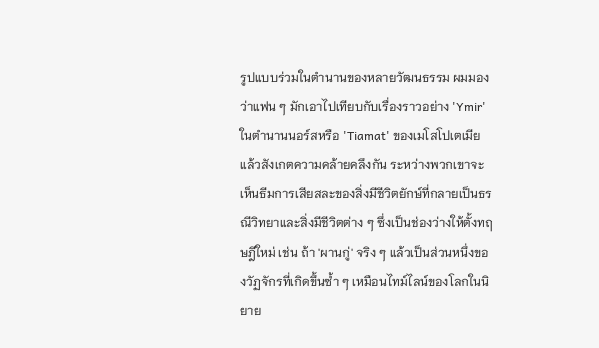รูปแบบร่วมในตำนานของหลายวัฒนธรรม ผมมองว่าแฟน ๆ มักเอาไปเทียบกับเรื่องราวอย่าง 'Ymir' ในตำนานนอร์สหรือ 'Tiamat' ของเมโสโปเตเมียแล้วสังเกตความคล้ายคลึงกัน ระหว่างพวกเขาจะเห็นธีมการเสียสละของสิ่งมีชีวิตยักษ์ที่กลายเป็นธรณีวิทยาและสิ่งมีชีวิตต่าง ๆ ซึ่งเป็นช่องว่างให้ตั้งทฤษฎีใหม่ เช่น ถ้า 'ผานกู่' จริง ๆ แล้วเป็นส่วนหนึ่งของวัฏจักรที่เกิดขึ้นซ้ำ ๆ เหมือนไทม์ไลน์ของโลกในนิยาย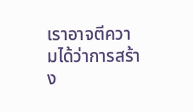เราอาจตีความได้ว่าการสร้าง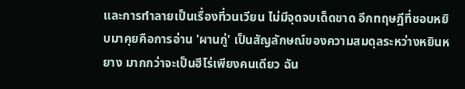และการทำลายเป็นเรื่องที่วนเวียน ไม่มีจุดจบเด็ดขาด อีกทฤษฎีที่ชอบหยิบมาคุยคือการอ่าน 'ผานกู่' เป็นสัญลักษณ์ของความสมดุลระหว่างหยินหยาง มากกว่าจะเป็นฮีโร่เพียงคนเดียว ฉัน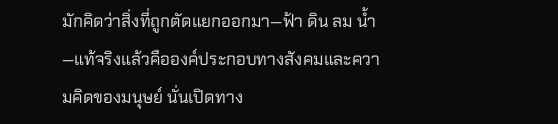มักคิดว่าสิ่งที่ถูกตัดแยกออกมา—ฟ้า ดิน ลม น้ำ—แท้จริงแล้วคือองค์ประกอบทางสังคมและความคิดของมนุษย์ นั่นเปิดทาง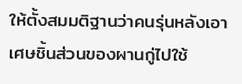ให้ตั้งสมมติฐานว่าคนรุ่นหลังเอาเศษชิ้นส่วนของผานกู่ไปใช้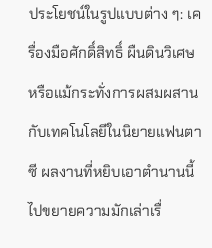ประโยชน์ในรูปแบบต่าง ๆ: เครื่องมือศักดิ์สิทธิ์ ผืนดินวิเศษ หรือแม้กระทั่งการผสมผสานกับเทคโนโลยีในนิยายแฟนตาซี ผลงานที่หยิบเอาตำนานนี้ไปขยายความมักเล่าเรื่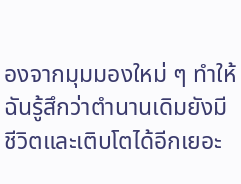องจากมุมมองใหม่ ๆ ทำให้ฉันรู้สึกว่าตำนานเดิมยังมีชีวิตและเติบโตได้อีกเยอะ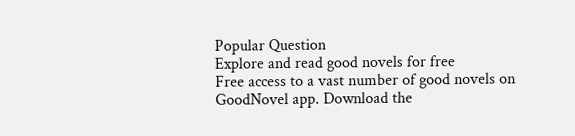Popular Question
Explore and read good novels for free
Free access to a vast number of good novels on GoodNovel app. Download the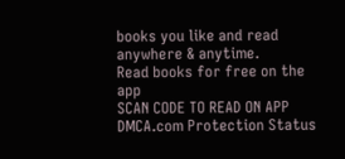books you like and read anywhere & anytime.
Read books for free on the app
SCAN CODE TO READ ON APP
DMCA.com Protection Status